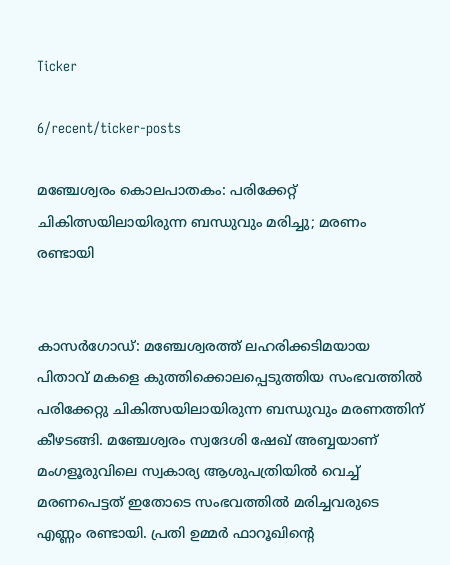Ticker

6/recent/ticker-posts

മഞ്ചേശ്വരം കൊലപാതകം: പരിക്കേറ്റ് ചികിത്സയിലായിരുന്ന ബന്ധുവും മരിച്ചു; മരണം രണ്ടായി


കാസർഗോഡ്: മഞ്ചേശ്വരത്ത് ലഹരിക്കടിമയായ പിതാവ് മകളെ കുത്തിക്കൊലപ്പെടുത്തിയ സംഭവത്തിൽ പരിക്കേറ്റു ചികിത്സയിലായിരുന്ന ബന്ധുവും മരണത്തിന് കീഴടങ്ങി. മഞ്ചേശ്വരം സ്വദേശി ഷേഖ് അബ്ബയാണ് മംഗളൂരുവിലെ സ്വകാര്യ ആശുപത്രിയിൽ വെച്ച് മരണപെട്ടത് ഇതോടെ സംഭവത്തിൽ മരിച്ചവരുടെ എണ്ണം രണ്ടായി. പ്രതി ഉമ്മർ ഫാറൂഖിന്റെ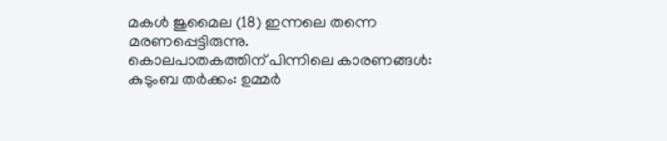മകൾ ജുമൈല (18) ഇന്നലെ തന്നെ മരണപ്പെട്ടിരുന്നു.
കൊലപാതകത്തിന് പിന്നിലെ കാരണങ്ങൾ:
കുടുംബ തർക്കം: ഉമ്മർ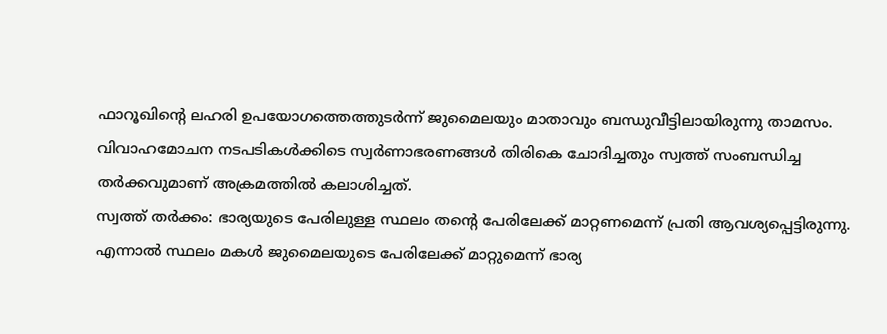ഫാറൂഖിന്റെ ലഹരി ഉപയോഗത്തെത്തുടർന്ന് ജുമൈലയും മാതാവും ബന്ധുവീട്ടിലായിരുന്നു താമസം. വിവാഹമോചന നടപടികൾക്കിടെ സ്വർണാഭരണങ്ങൾ തിരികെ ചോദിച്ചതും സ്വത്ത് സംബന്ധിച്ച തർക്കവുമാണ് അക്രമത്തിൽ കലാശിച്ചത്.
സ്വത്ത് തർക്കം: ഭാര്യയുടെ പേരിലുള്ള സ്ഥലം തന്റെ പേരിലേക്ക് മാറ്റണമെന്ന് പ്രതി ആവശ്യപ്പെട്ടിരുന്നു. എന്നാൽ സ്ഥലം മകൾ ജുമൈലയുടെ പേരിലേക്ക് മാറ്റുമെന്ന് ഭാര്യ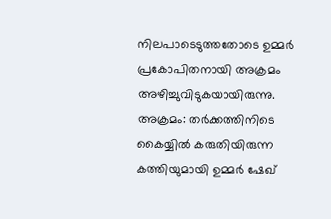നിലപാടെടുത്തതോടെ ഉമ്മർ പ്രകോപിതനായി അക്രമം അഴിച്ചുവിടുകയായിരുന്നു.
അക്രമം: തർക്കത്തിനിടെ കൈയ്യിൽ കരുതിയിരുന്ന കത്തിയുമായി ഉമ്മർ ഷേഖ്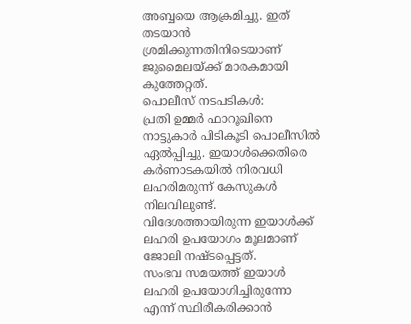അബ്ബയെ ആക്രമിച്ചു. ഇത് തടയാൻ ശ്രമിക്കുന്നതിനിടെയാണ് ജുമൈലയ്ക്ക് മാരകമായി കുത്തേറ്റത്.
പൊലീസ് നടപടികൾ:
പ്രതി ഉമ്മർ ഫാറൂഖിനെ നാട്ടുകാർ പിടികൂടി പൊലീസിൽ ഏൽപ്പിച്ചു. ഇയാൾക്കെതിരെ കർണാടകയിൽ നിരവധി ലഹരിമരുന്ന് കേസുകൾ നിലവിലുണ്ട്. വിദേശത്തായിരുന്ന ഇയാൾക്ക് ലഹരി ഉപയോഗം മൂലമാണ് ജോലി നഷ്ടപ്പെട്ടത്.
സംഭവ സമയത്ത് ഇയാൾ ലഹരി ഉപയോഗിച്ചിരുന്നോ എന്ന് സ്ഥിരീകരിക്കാൻ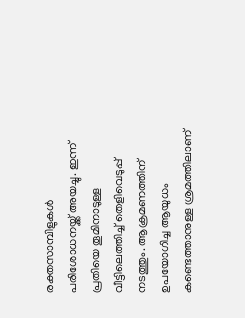രക്തസാമ്പിളുകൾ പരിശോധനയ്ക്ക് അയച്ചു. ഇന്ന് പ്രതിയെ തൂമിനാടുള്ള വീട്ടിലെത്തിച്ച് തെളിവെടുപ്പ് നടത്തും. ആക്രമണത്തിന് ഉപയോഗിച്ച ആയുധം കണ്ടെത്താനുള്ള ശ്രമത്തിലാണ്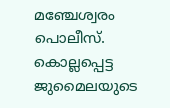മഞ്ചേശ്വരം പൊലീസ്. കൊല്ലപ്പെട്ട ജുമൈലയുടെ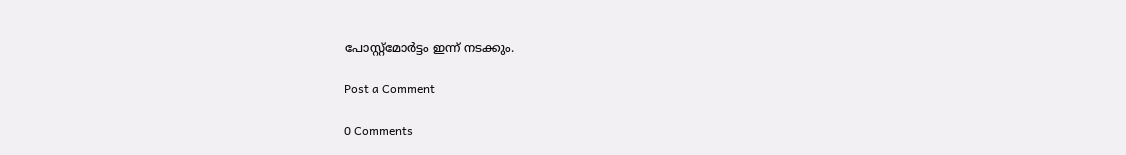പോസ്റ്റ്‌മോർട്ടം ഇന്ന് നടക്കും.

Post a Comment

0 Comments